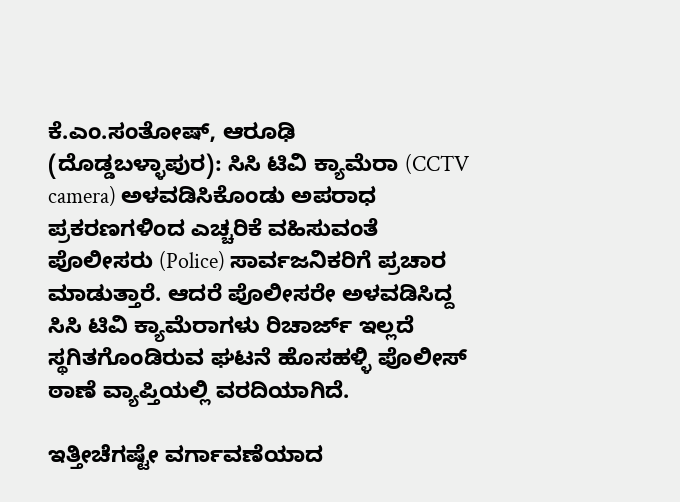ಕೆ.ಎಂ.ಸಂತೋಷ್, ಆರೂಢಿ (ದೊಡ್ಡಬಳ್ಳಾಪುರ): ಸಿಸಿ ಟಿವಿ ಕ್ಯಾಮೆರಾ (CCTV camera) ಅಳವಡಿಸಿಕೊಂಡು ಅಪರಾಧ ಪ್ರಕರಣಗಳಿಂದ ಎಚ್ಚರಿಕೆ ವಹಿಸುವಂತೆ ಪೊಲೀಸರು (Police) ಸಾರ್ವಜನಿಕರಿಗೆ ಪ್ರಚಾರ ಮಾಡುತ್ತಾರೆ. ಆದರೆ ಪೊಲೀಸರೇ ಅಳವಡಿಸಿದ್ದ ಸಿಸಿ ಟಿವಿ ಕ್ಯಾಮೆರಾಗಳು ರಿಚಾರ್ಜ್ ಇಲ್ಲದೆ ಸ್ಥಗಿತಗೊಂಡಿರುವ ಘಟನೆ ಹೊಸಹಳ್ಳಿ ಪೊಲೀಸ್ ಠಾಣೆ ವ್ಯಾಪ್ತಿಯಲ್ಲಿ ವರದಿಯಾಗಿದೆ.

ಇತ್ತೀಚೆಗಷ್ಟೇ ವರ್ಗಾವಣೆಯಾದ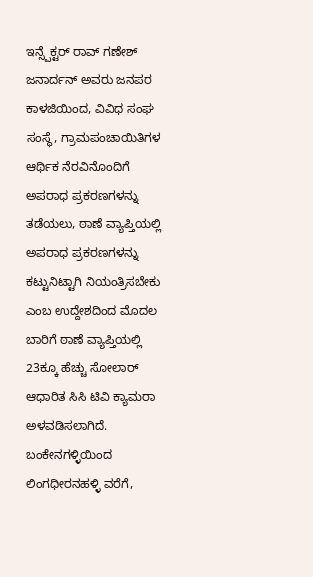ಇನ್ಸ್ಪೆಕ್ಟರ್ ರಾವ್ ಗಣೇಶ್ ಜನಾರ್ದನ್ ಅವರು ಜನಪರ ಕಾಳಜಿಯಿಂದ, ವಿವಿಧ ಸಂಘ ಸಂಸ್ಥೆ, ಗ್ರಾಮಪಂಚಾಯಿತಿಗಳ ಆರ್ಥಿಕ ನೆರವಿನೊಂದಿಗೆ ಅಪರಾಧ ಪ್ರಕರಣಗಳನ್ನು ತಡೆಯಲು, ಠಾಣೆ ವ್ಯಾಪ್ತಿಯಲ್ಲಿ ಅಪರಾಧ ಪ್ರಕರಣಗಳನ್ನು ಕಟ್ಟುನಿಟ್ಟಾಗಿ ನಿಯಂತ್ರಿಸಬೇಕು ಎಂಬ ಉದ್ದೇಶದಿಂದ ಮೊದಲ ಬಾರಿಗೆ ಠಾಣೆ ವ್ಯಾಪ್ತಿಯಲ್ಲಿ 23ಕ್ಕೂ ಹೆಚ್ಚು ಸೋಲಾರ್ ಆಧಾರಿತ ಸಿಸಿ ಟಿವಿ ಕ್ಯಾಮರಾ ಅಳವಡಿಸಲಾಗಿದೆ.
ಬಂಕೇನಗಳ್ಳಿಯಿಂದ ಲಿಂಗಧೀರನಹಳ್ಳಿ ವರೆಗೆ,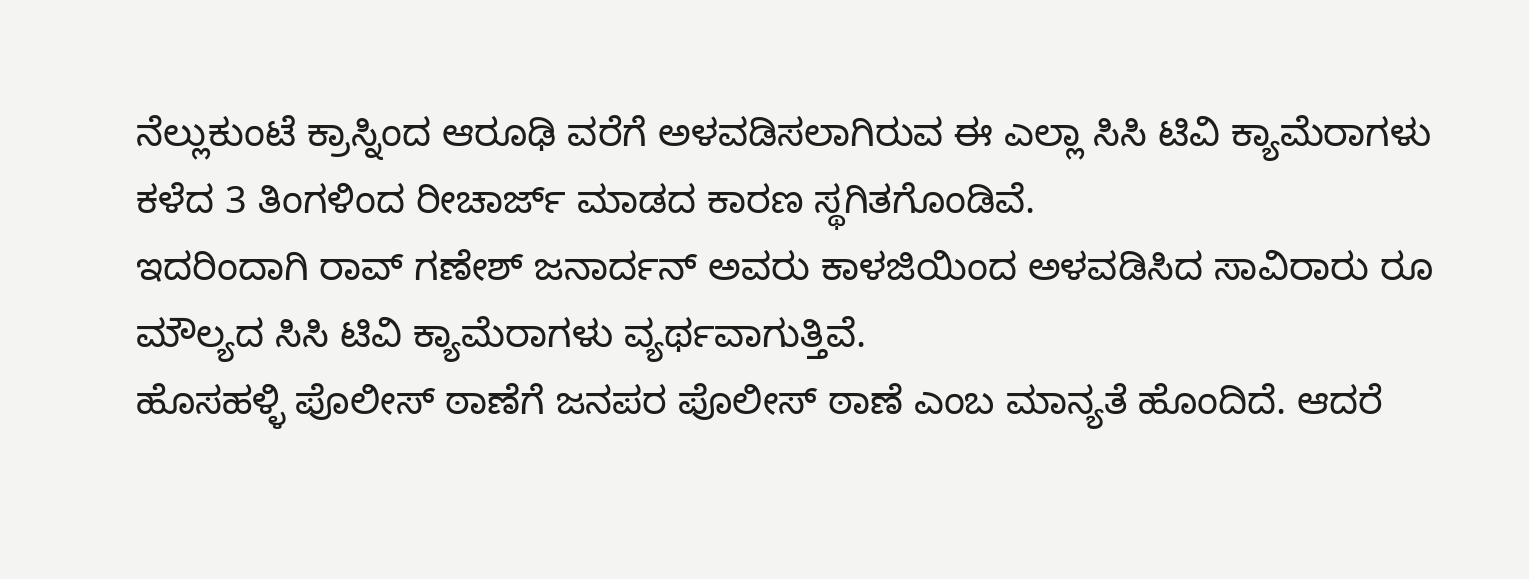ನೆಲ್ಲುಕುಂಟೆ ಕ್ರಾಸ್ನಿಂದ ಆರೂಢಿ ವರೆಗೆ ಅಳವಡಿಸಲಾಗಿರುವ ಈ ಎಲ್ಲಾ ಸಿಸಿ ಟಿವಿ ಕ್ಯಾಮೆರಾಗಳು ಕಳೆದ 3 ತಿಂಗಳಿಂದ ರೀಚಾರ್ಜ್ ಮಾಡದ ಕಾರಣ ಸ್ಥಗಿತಗೊಂಡಿವೆ.
ಇದರಿಂದಾಗಿ ರಾವ್ ಗಣೇಶ್ ಜನಾರ್ದನ್ ಅವರು ಕಾಳಜಿಯಿಂದ ಅಳವಡಿಸಿದ ಸಾವಿರಾರು ರೂ ಮೌಲ್ಯದ ಸಿಸಿ ಟಿವಿ ಕ್ಯಾಮೆರಾಗಳು ವ್ಯರ್ಥವಾಗುತ್ತಿವೆ.
ಹೊಸಹಳ್ಳಿ ಪೊಲೀಸ್ ಠಾಣೆಗೆ ಜನಪರ ಪೊಲೀಸ್ ಠಾಣೆ ಎಂಬ ಮಾನ್ಯತೆ ಹೊಂದಿದೆ. ಆದರೆ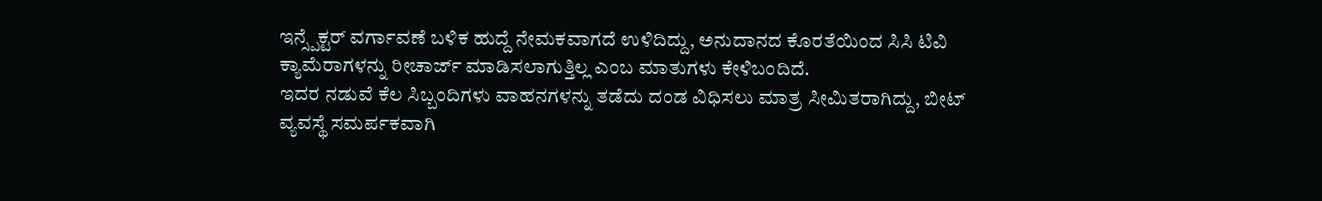ಇನ್ಸ್ಪೆಕ್ಟರ್ ವರ್ಗಾವಣೆ ಬಳಿಕ ಹುದ್ದೆ ನೇಮಕವಾಗದೆ ಉಳಿದಿದ್ದು, ಅನುದಾನದ ಕೊರತೆಯಿಂದ ಸಿಸಿ ಟಿವಿ ಕ್ಯಾಮೆರಾಗಳನ್ನು ರೀಚಾರ್ಜ್ ಮಾಡಿಸಲಾಗುತ್ತಿಲ್ಲ ಎಂಬ ಮಾತುಗಳು ಕೇಳಿಬಂದಿದೆ.
ಇದರ ನಡುವೆ ಕೆಲ ಸಿಬ್ಬಂದಿಗಳು ವಾಹನಗಳನ್ನು ತಡೆದು ದಂಡ ವಿಧಿಸಲು ಮಾತ್ರ ಸೀಮಿತರಾಗಿದ್ದು, ಬೀಟ್ ವ್ಯವಸ್ಥೆ ಸಮರ್ಪಕವಾಗಿ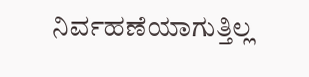ನಿರ್ವಹಣೆಯಾಗುತ್ತಿಲ್ಲ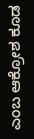ಎಂಬ ಆಕ್ರೋಶ ಕೂಡ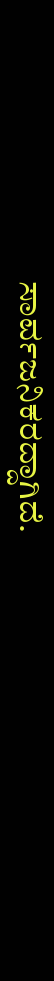ಸಾರ್ವಜನಿಕರದ್ದಾಗಿದೆ.